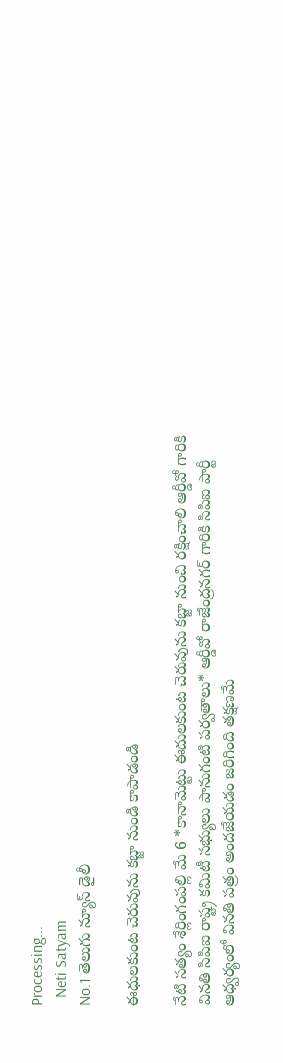Processing...
  Neti Satyam
No.1 తెలుగు న్యూస్ డైలీ

ఈధులకుంట చెరువును కబ్జా నుండి కాపాడండి

నేటి సత్యం శేర్లింగంపల్లి మే 6 *కానామెట్టు ఈదులకుంట చెరువును కబ్జా నుంచి రక్షించాలి ఆర్డీవో గారికి వినతి సిపిఐ రాష్ట్ర కమిటీ సభ్యులు పానుగంటి పర్వతాలు* ఆర్డీవో రాజేంద్రనగర్ గారికి సిపిఐ పార్టీ ఆధ్వర్యంలో వినతి పత్రం అందజేయడం జరిగింది తక్షణమే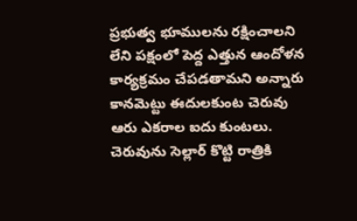ప్రభుత్వ భూములను రక్షించాలని లేని పక్షంలో పెద్ద ఎత్తున ఆందోళన కార్యక్రమం చేపడతామని అన్నారు కానమెట్టు ఈదులకుంట చెరువు ఆరు ఎకరాల ఐదు కుంటలు. చెరువును సెల్లార్ కొట్టి రాత్రికి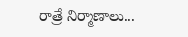రాత్రే నిర్మాణాలు...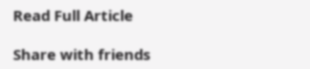Read Full Article

Share with friends